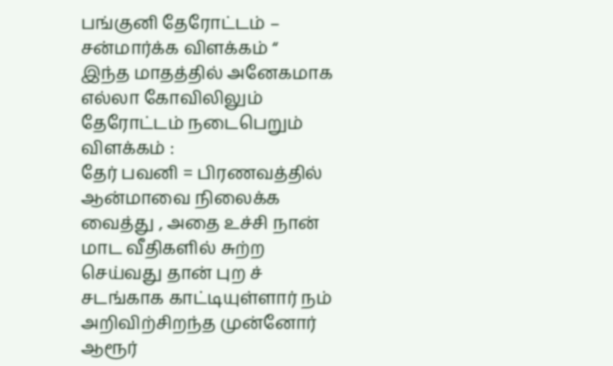பங்குனி தேரோட்டம் – சன்மார்க்க விளக்கம் “
இந்த மாதத்தில் அனேகமாக எல்லா கோவிலிலும் தேரோட்டம் நடைபெறும்
விளக்கம் :
தேர் பவனி = பிரணவத்தில் ஆன்மாவை நிலைக்க வைத்து , அதை உச்சி நான் மாட வீதிகளில் சுற்ற செய்வது தான் புற ச் சடங்காக காட்டியுள்ளார் நம் அறிவிற்சிறந்த முன்னோர்
ஆரூர்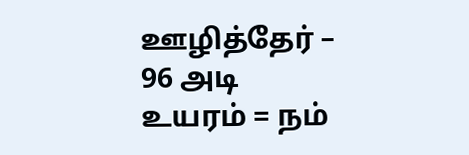ஊழித்தேர் – 96 அடி உயரம் = நம்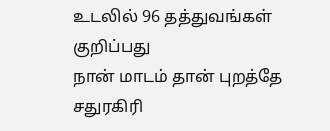உடலில் 96 தத்துவங்கள் குறிப்பது
நான் மாடம் தான் புறத்தே சதுரகிரி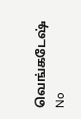வெங்கடேஷ்
No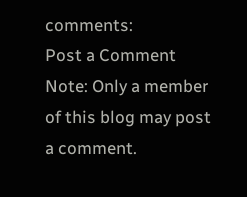comments:
Post a Comment
Note: Only a member of this blog may post a comment.